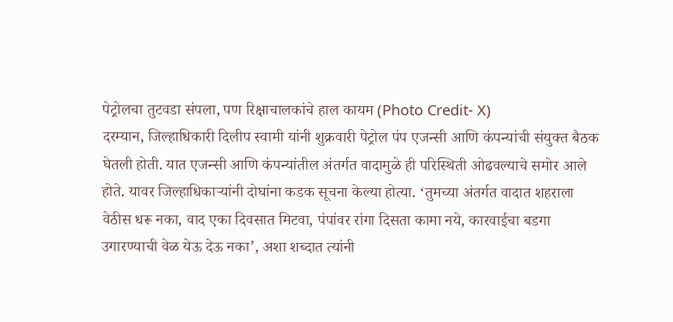पेट्रोलचा तुटवडा संपला, पण रिक्षाचालकांचे हाल कायम (Photo Credit- X)
दरम्यान, जिल्हाधिकारी दिलीप स्वामी यांनी शुक्रवारी पेट्रोल पंप एजन्सी आणि कंपन्यांची संयुक्त बैठक घेतली होती. यात एजन्सी आणि कंपन्यांतील अंतर्गत वादामुळे ही परिस्थिती ओढवल्याचे समोर आले होते. यावर जिल्हाधिकाऱ्यांनी दोघांना कडक सूचना केल्या होत्या. ‘तुमच्या अंतर्गत वादात शहराला वेठीस धरू नका, वाद एका दिवसात मिटवा, पंपांवर रांगा दिसता कामा नये, कारवाईचा बडगा उगारण्याची वेळ येऊ देऊ नका’, अशा शब्दात त्यांनी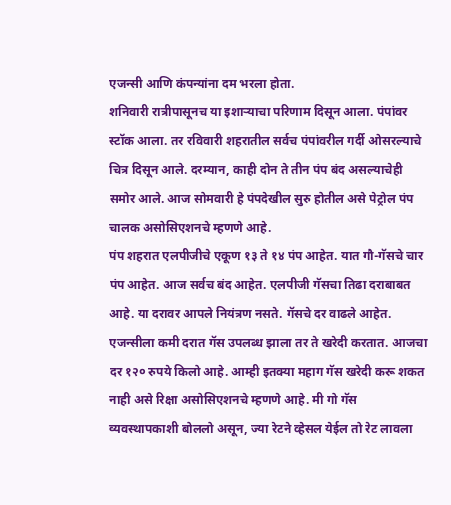एजन्सी आणि कंपन्यांना दम भरला होता.
शनिवारी रात्रीपासूनच या इशाऱ्याचा परिणाम दिसून आला. पंपांवर स्टॉक आला. तर रविवारी शहरातील सर्वच पंपांवरील गर्दी ओसरल्याचे चित्र दिसून आले. दरम्यान, काही दोन ते तीन पंप बंद असल्याचेही समोर आले. आज सोमवारी हे पंपदेखील सुरु होतील असे पेट्रोल पंप चालक असोसिएशनचे म्हणणे आहे.
पंप शहरात एलपीजीचे एकूण १३ ते १४ पंप आहेत. यात गौ-गॅसचे चार पंप आहेत. आज सर्वच बंद आहेत. एलपीजी गॅसचा तिढा दराबाबत आहे. या दरावर आपले नियंत्रण नसते. गॅसचे दर वाढले आहेत. एजन्सीला कमी दरात गॅस उपलब्ध झाला तर ते खरेदी करतात. आजचा दर १२० रुपये किलो आहे. आम्ही इतक्या महाग गॅस खरेदी करू शकत नाही असे रिक्षा असोसिएशनचे म्हणणे आहे. मी गो गॅस व्यवस्थापकाशी बोललो असून, ज्या रेटने व्हेसल येईल तो रेट लावला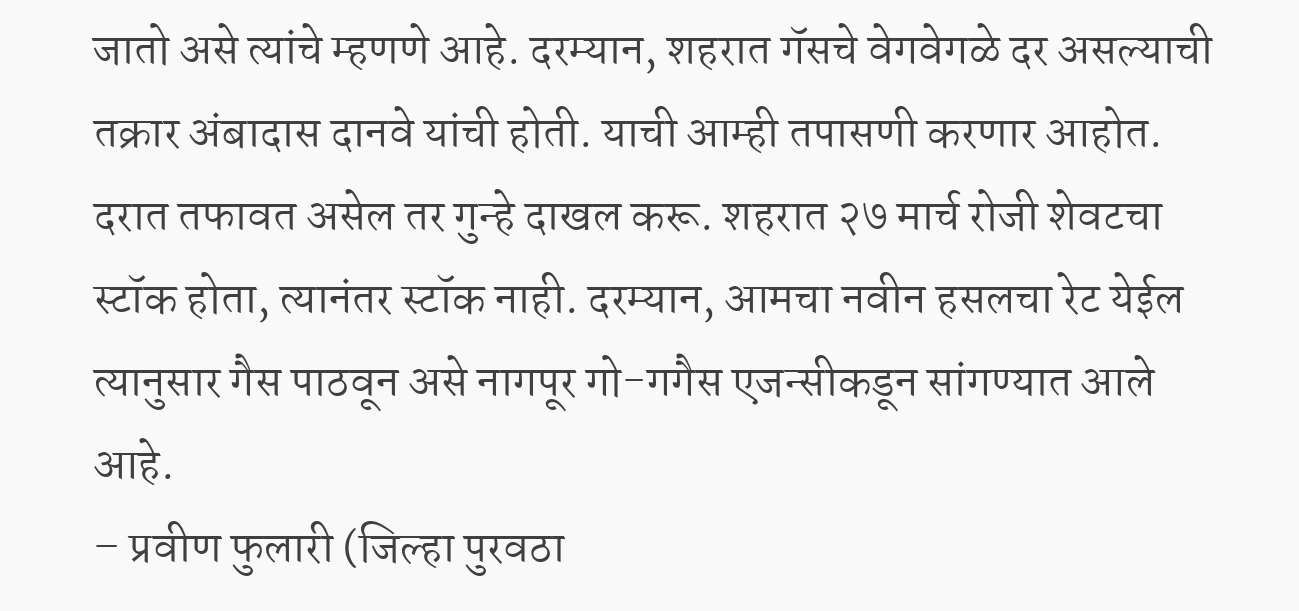जातो असे त्यांचे म्हणणे आहे. दरम्यान, शहरात गॅसचे वेगवेगळे दर असल्याची तक्रार अंबादास दानवे यांची होती. याची आम्ही तपासणी करणार आहोत. दरात तफावत असेल तर गुन्हे दाखल करू. शहरात २७ मार्च रोजी शेवटचा स्टॉक होता, त्यानंतर स्टॉक नाही. दरम्यान, आमचा नवीन हसलचा रेट येईल त्यानुसार गैस पाठवून असे नागपूर गो-गगैस एजन्सीकडून सांगण्यात आले आहे.
– प्रवीण फुलारी (जिल्हा पुरवठा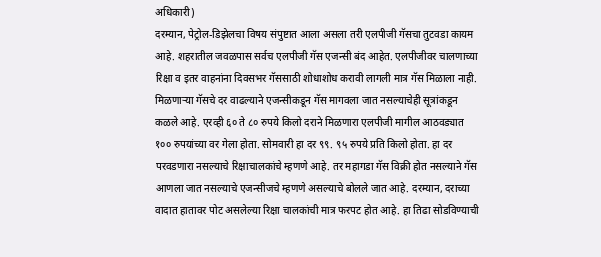अधिकारी)
दरम्यान, पेट्रोल-डिझेलचा विषय संपुष्टात आला असला तरी एलपीजी गॅसचा तुटवडा कायम आहे. शहरातील जवळपास सर्वच एलपीजी गॅस एजन्सी बंद आहेत. एलपीजीवर चालणाच्या रिक्षा व इतर वाहनांना दिवसभर गॅससाठी शोधाशोध करावी लागली मात्र गॅस मिळाला नाही. मिळणाऱ्या गॅसचे दर वाढल्याने एजन्सीकडून गॅस मागवला जात नसल्याचेही सूत्रांकडून कळले आहे. एरव्ही ६० ते ८० रुपये किलो दराने मिळणारा एलपीजी मागील आठवड्यात १०० रुपयांच्या वर गेला होता. सोमवारी हा दर ९९. ९५ रुपये प्रति किलो होता. हा दर परवडणारा नसल्याचे रिक्षाचालकांचे म्हणणे आहे. तर महागडा गॅस विक्री होत नसल्याने गॅस आणला जात नसल्याचे एजन्सीजचे म्हणणे असल्याचे बोलले जात आहे. दरम्यान, दराच्या वादात हातावर पोट असलेल्या रिक्षा चालकांची मात्र फरपट होत आहे. हा तिढा सोडविण्याची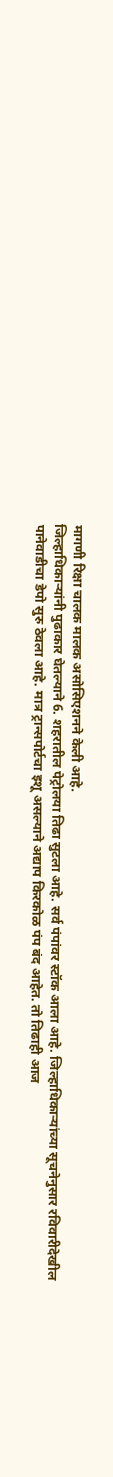मागणी रिक्षा चालक मालक असोसिएशनने केली आहे.
जिल्हाधिकाऱ्यांनी पुढाकार घेतल्याने 6. शहरातील पेट्रोलया तिढा सुटला आहे. सर्व पंपांवर स्टॉक आला आहे. जिल्हाधिकाऱ्यांच्या सूचनेनुसार रविवारीदेखील पानेवाडीचा डेपो सुरु ठेवला आहे. मात्र ट्रान्सपोर्टचा इशू असल्याने अद्याप किरकोळ पंप बंद आहेत. तो तिढाही आज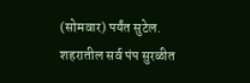(सोमवार) पर्यंत सुटेल. शहरातील सर्व पंप सुरळीत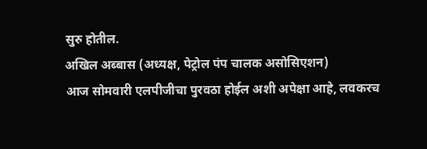सुरु होतील.
अखिल अब्बास (अध्यक्ष, पेट्रोल पंप चालक असोसिएशन)
आज सोमवारी एलपीजीचा पुरवठा होईल अशी अपेक्षा आहे, लवकरच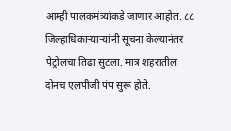आम्ही पालकमंत्र्यांकडे जाणार आहोत. ८८ जिल्हाधिकाऱ्याऱ्यांनी सूचना केल्यानंतर पेट्रोलचा तिढा सुटला. मात्र शहरातील दोनच एलपीजी पंप सुरू होते.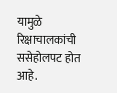यामुळे रिक्षाचालकांची ससेहोलपट होत आहे.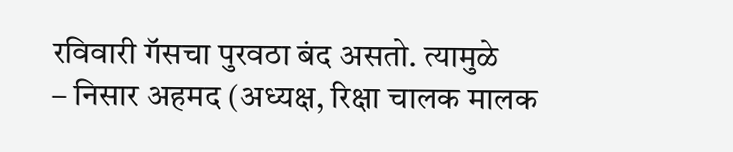रविवारी गॅसचा पुरवठा बंद असतो. त्यामुळे
– निसार अहमद (अध्यक्ष, रिक्षा चालक मालक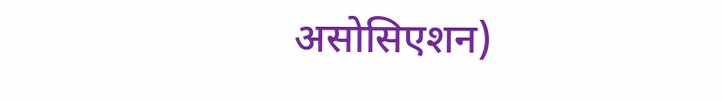असोसिएशन)